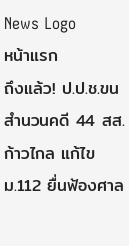News Logo
หน้าแรก
ถึงแล้ว! ป.ป.ช.ขนสำนวนคดี 44 สส.ก้าวไกล แก้ไขม.112 ยื่นฟ้องศาล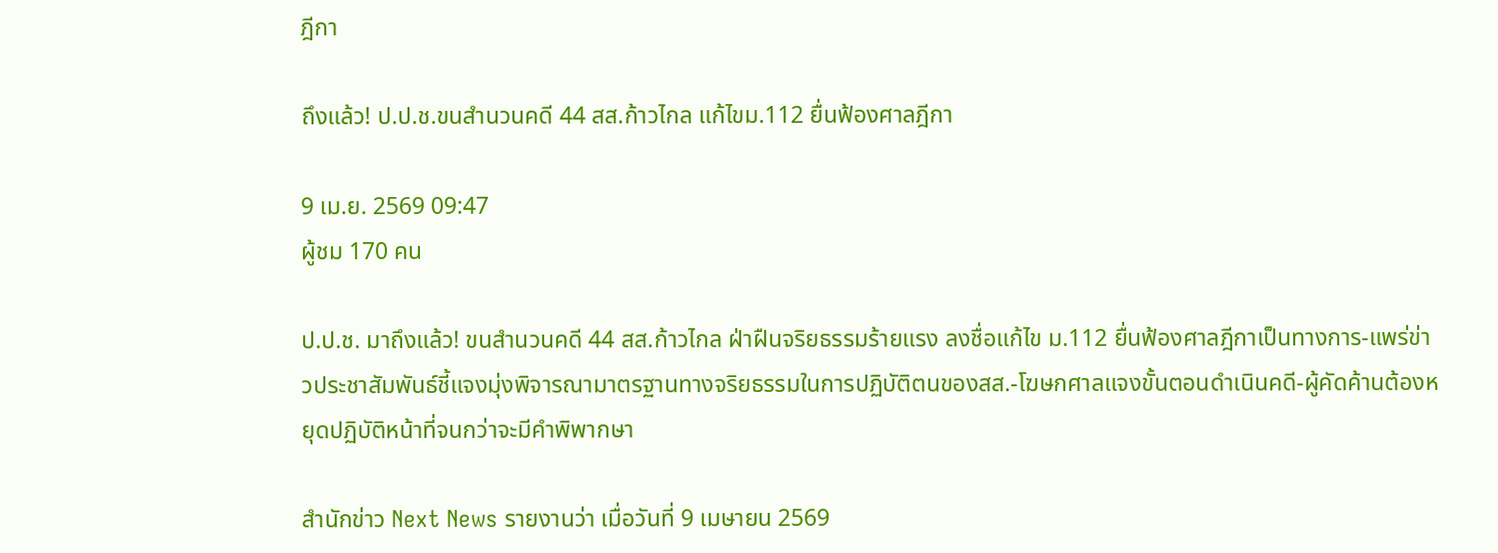ฎีกา

ถึงแล้ว! ป.ป.ช.ขนสำนวนคดี 44 สส.ก้าวไกล แก้ไขม.112 ยื่นฟ้องศาลฎีกา

9 เม.ย. 2569 09:47
ผู้ชม 170 คน

ป.ป.ช. มาถึงแล้ว! ขนสำนวนคดี 44 สส.ก้าวไกล ฝ่าฝืนจริยธรรมร้ายแรง ลงชื่อแก้ไข ม.112 ยื่นฟ้องศาลฎีกาเป็นทางการ-แพร่ข่าวประชาสัมพันธ์ชี้แจงมุ่งพิจารณามาตรฐานทางจริยธรรมในการปฏิบัติตนของสส.-โฆษกศาลแจงขั้นตอนดำเนินคดี-ผู้คัดค้านต้องหยุดปฏิบัติหน้าที่จนกว่าจะมีคำพิพากษา

สำนักข่าว Next News รายงานว่า เมื่อวันที่ 9 เมษายน 2569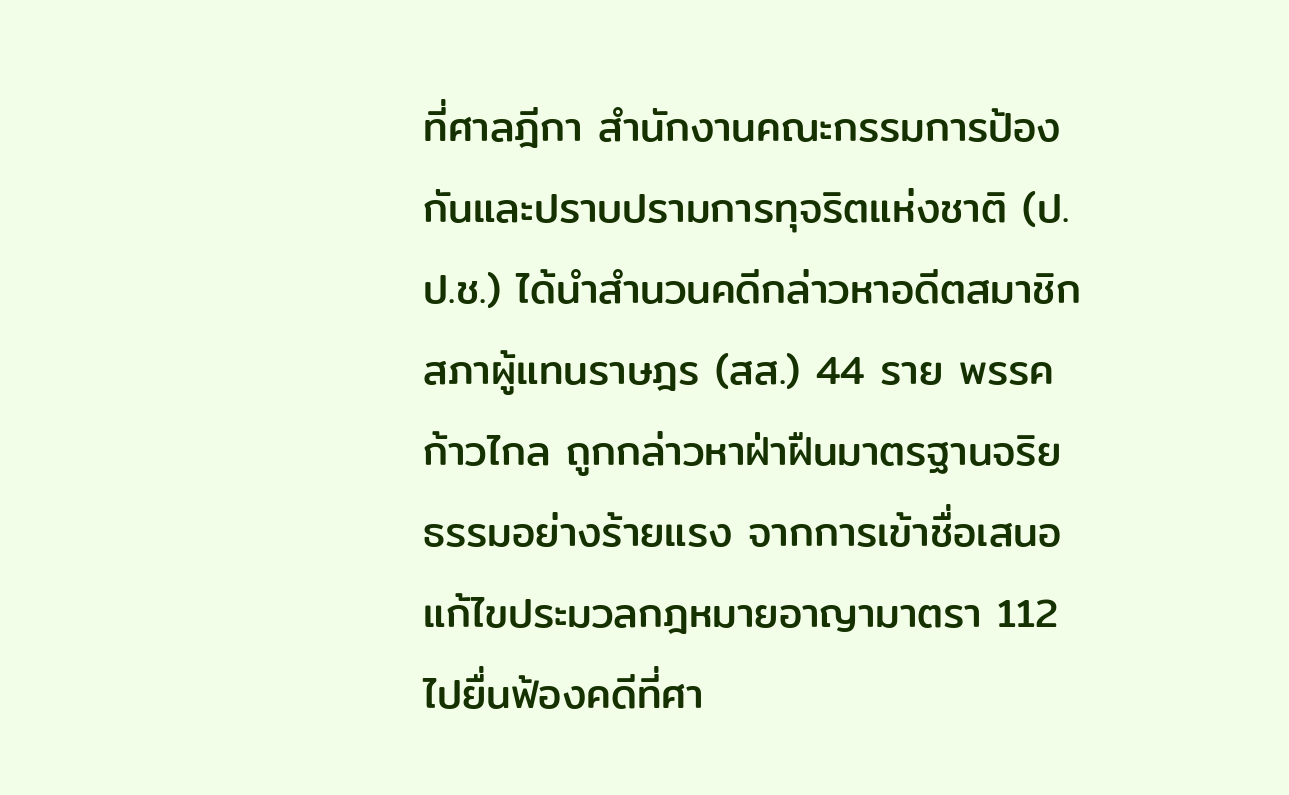ที่ศาลฎีกา สำนักงานคณะกรรมการป้องกันและปราบปรามการทุจริตแห่งชาติ (ป.ป.ช.) ได้นำสำนวนคดีกล่าวหาอดีตสมาชิกสภาผู้แทนราษฎร (สส.) 44 ราย พรรคก้าวไกล ถูกกล่าวหาฝ่าฝืนมาตรฐานจริยธรรมอย่างร้ายแรง จากการเข้าชื่อเสนอแก้ไขประมวลกฎหมายอาญามาตรา 112 ไปยื่นฟ้องคดีที่ศา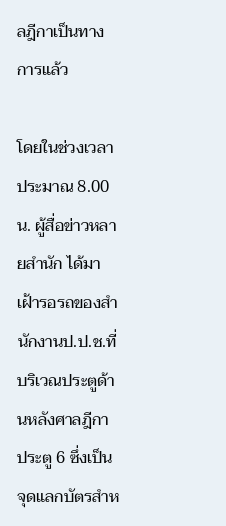ลฎีกาเป็นทางการแล้ว

โดยในช่วงเวลาประมาณ 8.00 น. ผู้สื่อข่าวหลายสำนัก ได้มาเฝ้ารอรถของสำนักงานป.ป.ช.ที่บริเวณประตูด้านหลังศาลฎีกา ประตู 6 ซึ่งเป็นจุดแลกบัตรสำห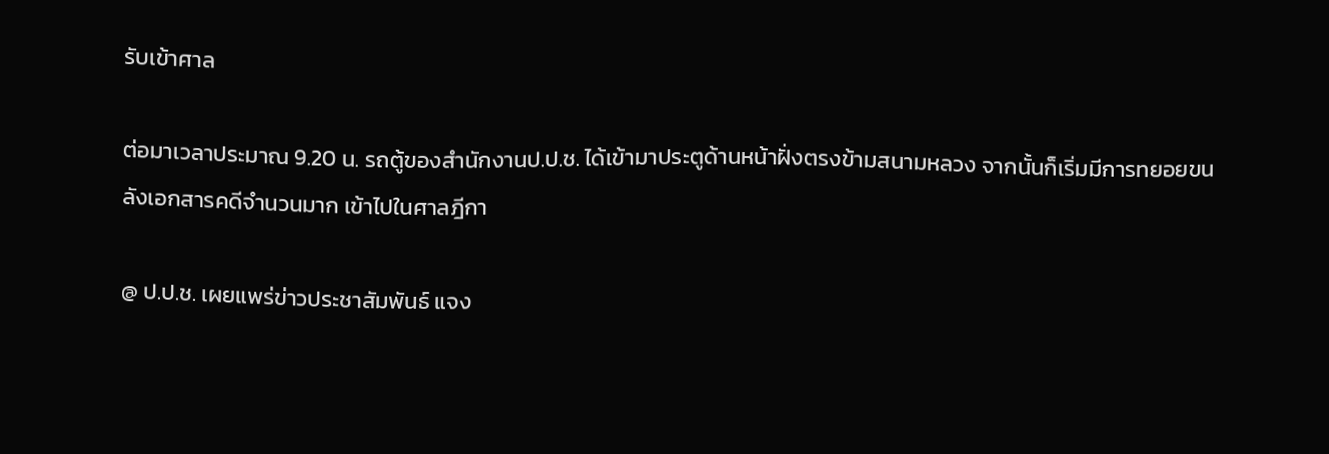รับเข้าศาล

ต่อมาเวลาประมาณ 9.20 น. รถตู้ของสำนักงานป.ป.ช. ได้เข้ามาประตูด้านหน้าฝั่งตรงข้ามสนามหลวง จากนั้นก็เริ่มมีการทยอยขนลังเอกสารคดีจำนวนมาก เข้าไปในศาลฎีกา

@ ป.ป.ช. เผยแพร่ข่าวประชาสัมพันธ์ แจง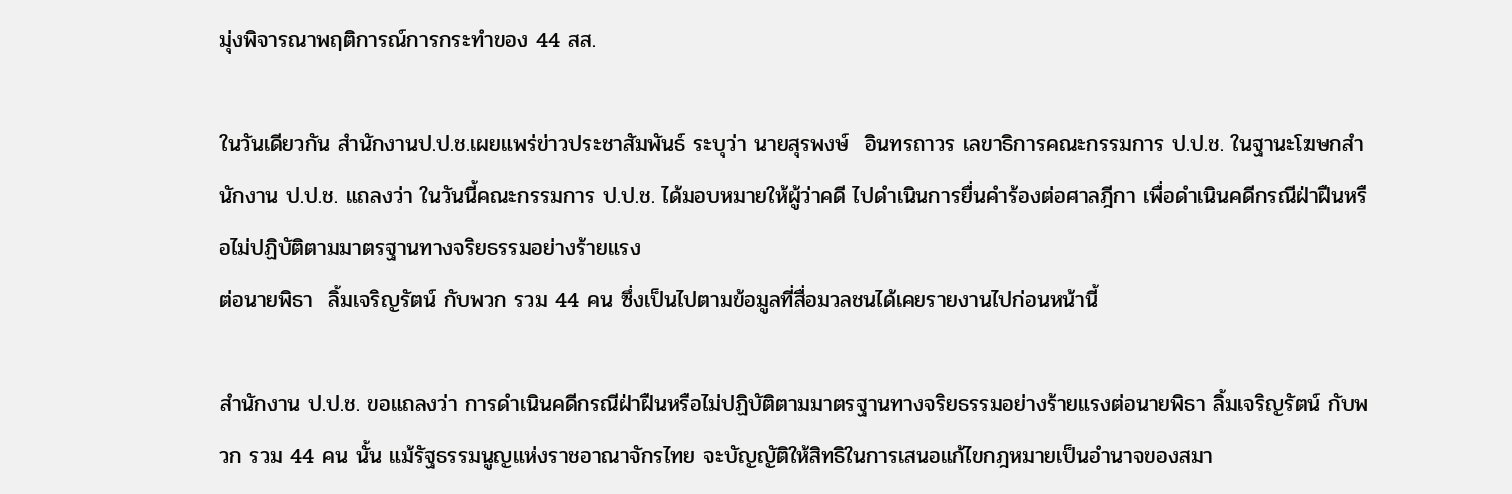มุ่งพิจารณาพฤติการณ์การกระทำของ 44 สส.

ในวันเดียวกัน สำนักงานป.ป.ช.เผยแพร่ข่าวประชาสัมพันธ์ ระบุว่า นายสุรพงษ์  อินทรถาวร เลขาธิการคณะกรรมการ ป.ป.ช. ในฐานะโฆษกสำนักงาน ป.ป.ช. แถลงว่า ในวันนี้คณะกรรมการ ป.ป.ช. ได้มอบหมายให้ผู้ว่าคดี ไปดำเนินการยื่นคำร้องต่อศาลฎีกา เพื่อดำเนินคดีกรณีฝ่าฝืนหรือไม่ปฏิบัติตามมาตรฐานทางจริยธรรมอย่างร้ายแรง
ต่อนายพิธา  ลิ้มเจริญรัตน์ กับพวก รวม 44 คน ซึ่งเป็นไปตามข้อมูลที่สื่อมวลชนได้เคยรายงานไปก่อนหน้านี้

สำนักงาน ป.ป.ช. ขอแถลงว่า การดำเนินคดีกรณีฝ่าฝืนหรือไม่ปฏิบัติตามมาตรฐานทางจริยธรรมอย่างร้ายแรงต่อนายพิธา ลิ้มเจริญรัตน์ กับพวก รวม 44 คน นั้น แม้รัฐธรรมนูญแห่งราชอาณาจักรไทย จะบัญญัติให้สิทธิในการเสนอแก้ไขกฎหมายเป็นอำนาจของสมา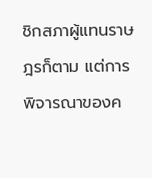ชิกสภาผู้แทนราษฎรก็ตาม แต่การพิจารณาของค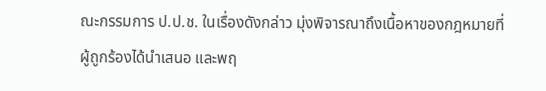ณะกรรมการ ป.ป.ช. ในเรื่องดังกล่าว มุ่งพิจารณาถึงเนื้อหาของกฎหมายที่ผู้ถูกร้องได้นำเสนอ และพฤ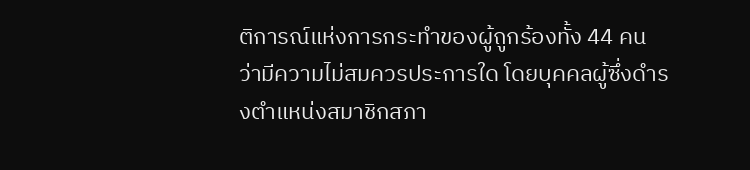ติการณ์แห่งการกระทำของผู้ถูกร้องทั้ง 44 คน ว่ามีความไม่สมควรประการใด โดยบุคคลผู้ซึ่งดำรงตำแหน่งสมาชิกสภา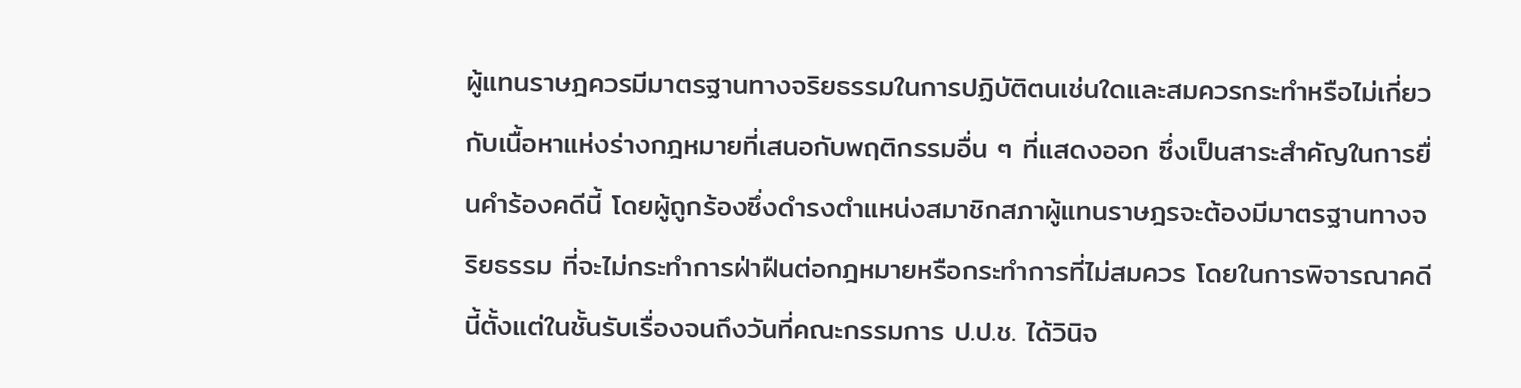ผู้แทนราษฎควรมีมาตรฐานทางจริยธรรมในการปฏิบัติตนเช่นใดและสมควรกระทำหรือไม่เกี่ยวกับเนื้อหาแห่งร่างกฎหมายที่เสนอกับพฤติกรรมอื่น ๆ ที่แสดงออก ซึ่งเป็นสาระสำคัญในการยื่นคำร้องคดีนี้ โดยผู้ถูกร้องซึ่งดำรงตำแหน่งสมาชิกสภาผู้แทนราษฎรจะต้องมีมาตรฐานทางจริยธรรม ที่จะไม่กระทำการฝ่าฝืนต่อกฎหมายหรือกระทำการที่ไม่สมควร โดยในการพิจารณาคดีนี้ตั้งแต่ในชั้นรับเรื่องจนถึงวันที่คณะกรรมการ ป.ป.ช. ได้วินิจ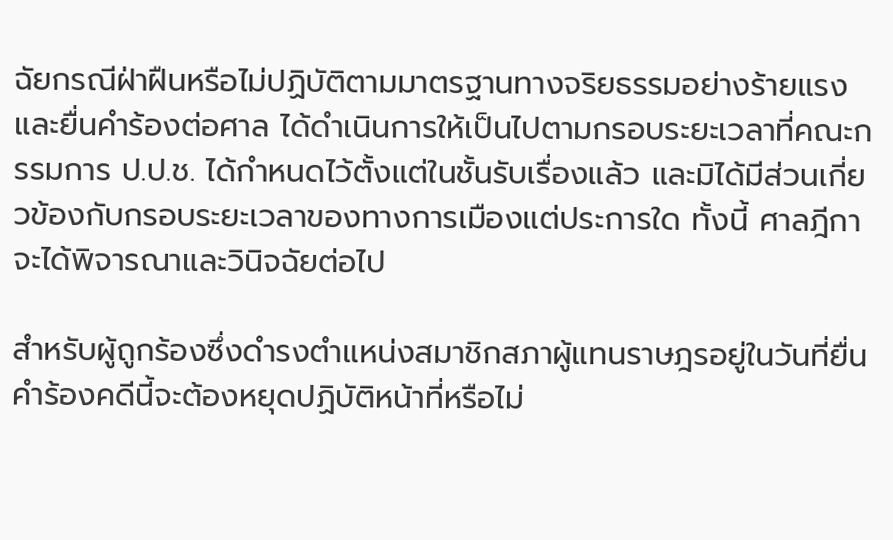ฉัยกรณีฝ่าฝืนหรือไม่ปฏิบัติตามมาตรฐานทางจริยธรรมอย่างร้ายแรงและยื่นคำร้องต่อศาล ได้ดำเนินการให้เป็นไปตามกรอบระยะเวลาที่คณะกรรมการ ป.ป.ช. ได้กำหนดไว้ตั้งแต่ในชั้นรับเรื่องแล้ว และมิได้มีส่วนเกี่ยวข้องกับกรอบระยะเวลาของทางการเมืองแต่ประการใด ทั้งนี้ ศาลฎีกาจะได้พิจารณาและวินิจฉัยต่อไป

สำหรับผู้ถูกร้องซึ่งดำรงตำแหน่งสมาชิกสภาผู้แทนราษฎรอยู่ในวันที่ยื่นคำร้องคดีนี้จะต้องหยุดปฏิบัติหน้าที่หรือไม่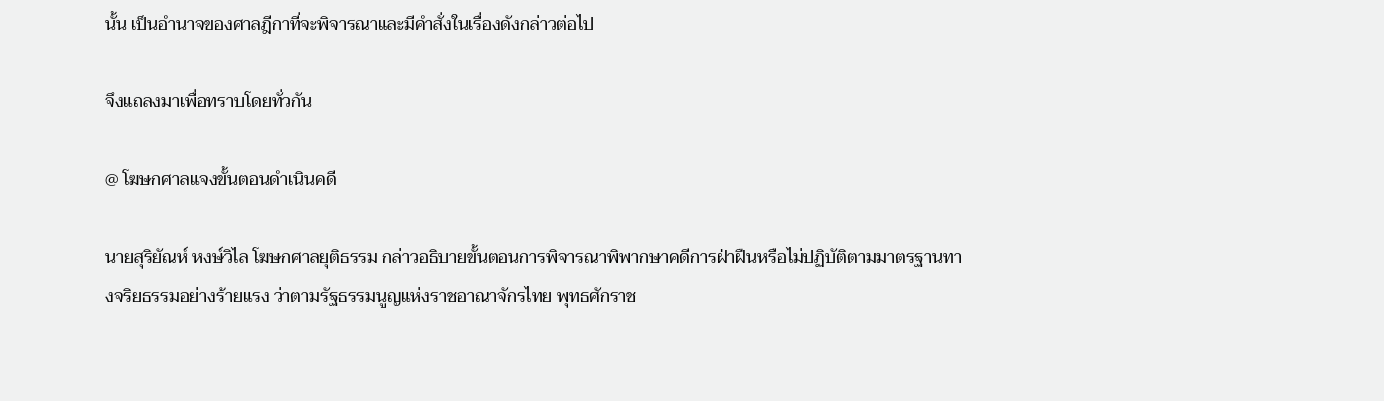นั้น เป็นอำนาจของศาลฎีกาที่จะพิจารณาและมีคำสั่งในเรื่องดังกล่าวต่อไป

จึงแถลงมาเพื่อทราบโดยทั่วกัน

@ โฆษกศาลแจงขั้นตอนดำเนินคดี

นายสุริยัณห์ หงษ์วิไล โฆษกศาลยุติธรรม กล่าวอธิบายขั้นตอนการพิจารณาพิพากษาคดีการฝ่าฝืนหรือไม่ปฏิบัติตามมาตรฐานทางจริยธรรมอย่างร้ายแรง ว่าตามรัฐธรรมนูญแห่งราชอาณาจักรไทย พุทธศักราช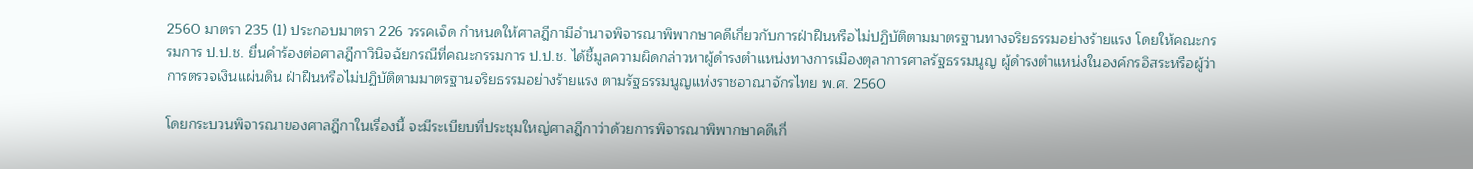2560 มาตรา 235 (1) ประกอบมาตรา 226 วรรคเจ็ด กำหนดให้ศาลฎีกามีอำนาจพิจารณาพิพากษาคดีเกี่ยวกับการฝ่าฝืนหรือไม่ปฏิบัติตามมาตรฐานทางจริยธรรมอย่างร้ายแรง โดยให้คณะกรรมการ ป.ป.ช. ยื่นคำร้องต่อศาลฎีกาวินิจฉัยกรณีที่คณะกรรมการ ป.ป.ช. ได้ชี้มูลความผิดกล่าวหาผู้ดำรงตำแหน่งทางการเมืองตุลาการศาลรัฐธรรมนูญ ผู้ดำรงตำแหน่งในองค์กรอิสระหรือผู้ว่าการตรวจเงินแผ่นดิน ฝ่าฝืนหรือไม่ปฏิบัติตามมาตรฐานจริยธรรมอย่างร้ายแรง ตามรัฐธรรมนูญแห่งราชอาณาจักรไทย พ.ศ. 2560

โดยกระบวนพิจารณาของศาลฎีกาในเรื่องนี้ จะมีระเบียบที่ประชุมใหญ่ศาลฎีกาว่าด้วยการพิจารณาพิพากษาคดีเกี่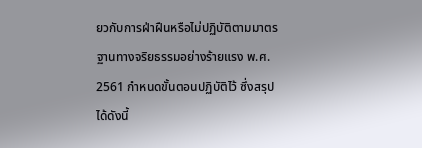ยวกับการฝ่าฝืนหรือไม่ปฏิบัติตามมาตรฐานทางจริยธรรมอย่างร้ายแรง พ.ศ. 2561 กำหนดขั้นตอนปฏิบัติไว้ ซึ่งสรุปได้ดังนี้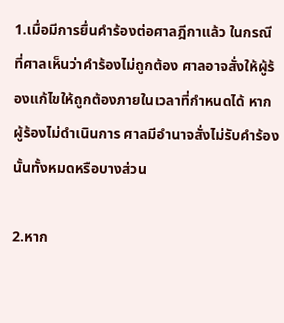1.เมื่อมีการยื่นคำร้องต่อศาลฎีกาแล้ว ในกรณีที่ศาลเห็นว่าคำร้องไม่ถูกต้อง ศาลอาจสั่งให้ผู้ร้องแก้ไขให้ถูกต้องภายในเวลาที่กำหนดได้ หากผู้ร้องไม่ดำเนินการ ศาลมีอำนาจสั่งไม่รับคำร้องนั้นทั้งหมดหรือบางส่วน

2.หาก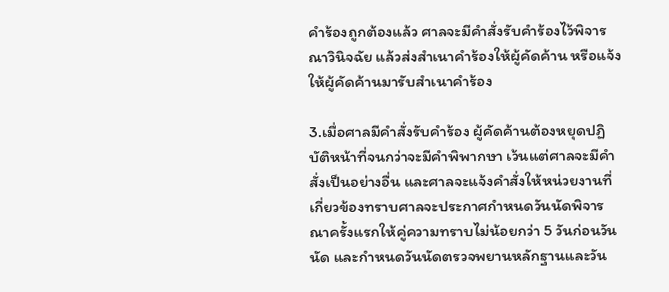คำร้องถูกต้องแล้ว ศาลจะมีคำสั่งรับคำร้องไว้พิจารณาวินิจฉัย แล้วส่งสำเนาคำร้องให้ผู้คัดค้าน หรือแจ้งให้ผู้คัดค้านมารับสำเนาคำร้อง

3.เมื่อศาลมีคำสั่งรับคำร้อง ผู้คัดค้านต้องหยุดปฏิบัติหน้าที่จนกว่าจะมีคำพิพากษา เว้นแต่ศาลจะมีคำสั่งเป็นอย่างอื่น และศาลจะแจ้งคำสั่งให้หน่วยงานที่เกี่ยวข้องทราบศาลจะประกาศกำหนดวันนัดพิจารณาครั้งแรกให้คู่ความทราบไม่น้อยกว่า 5 วันก่อนวันนัด และกำหนดวันนัดตรวจพยานหลักฐานและวัน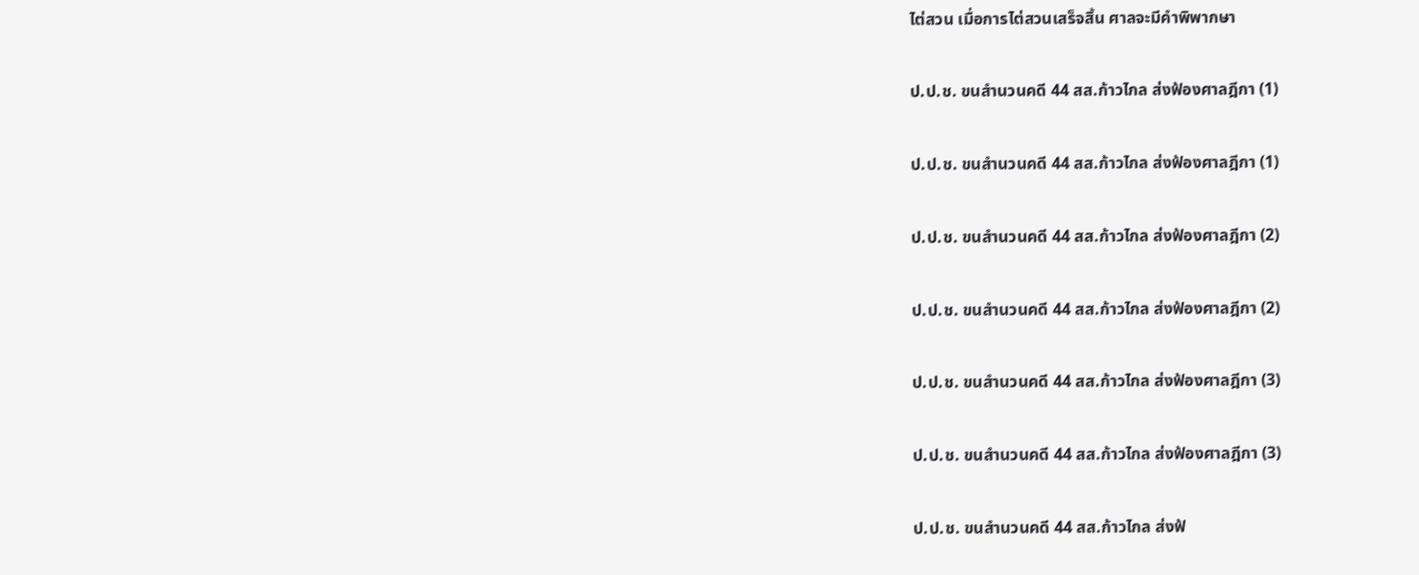ไต่สวน เมื่อการไต่สวนเสร็จสิ้น ศาลจะมีคำพิพากษา

ป.ป.ช. ขนสำนวนคดี 44 สส.ก้าวไกล ส่งฟ้องศาลฎีกา (1)

ป.ป.ช. ขนสำนวนคดี 44 สส.ก้าวไกล ส่งฟ้องศาลฎีกา (1)

ป.ป.ช. ขนสำนวนคดี 44 สส.ก้าวไกล ส่งฟ้องศาลฎีกา (2)

ป.ป.ช. ขนสำนวนคดี 44 สส.ก้าวไกล ส่งฟ้องศาลฎีกา (2)

ป.ป.ช. ขนสำนวนคดี 44 สส.ก้าวไกล ส่งฟ้องศาลฎีกา (3)

ป.ป.ช. ขนสำนวนคดี 44 สส.ก้าวไกล ส่งฟ้องศาลฎีกา (3)

ป.ป.ช. ขนสำนวนคดี 44 สส.ก้าวไกล ส่งฟ้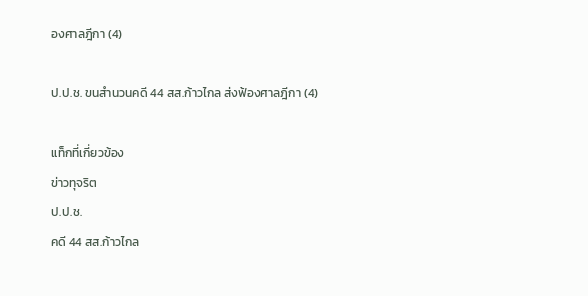องศาลฎีกา (4)

ป.ป.ช. ขนสำนวนคดี 44 สส.ก้าวไกล ส่งฟ้องศาลฎีกา (4)

แท็กที่เกี่ยวข้อง
ข่าวทุจริต
ป.ป.ช.
คดี 44 สส.ก้าวไกล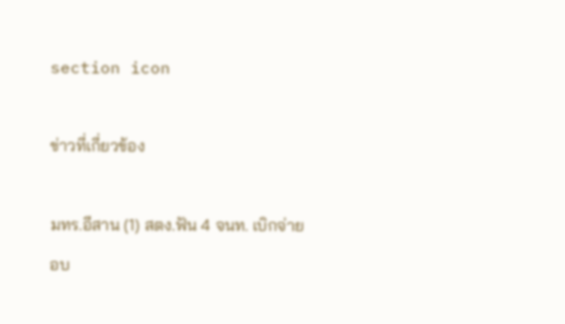section icon

ข่าวที่เกี่ยวข้อง

มทร.อีสาน (1) สตง.ฟัน 4 จนท. เบิกจ่ายอบ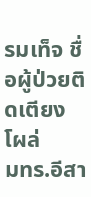รมเท็จ ชื่อผู้ป่วยติดเตียงโผล่
มทร.อีสา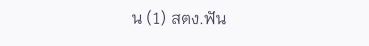น (1) สตง.ฟัน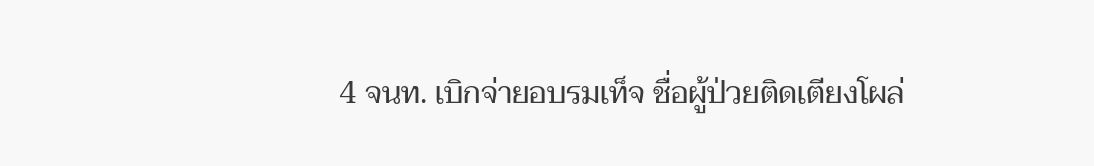4 จนท. เบิกจ่ายอบรมเท็จ ชื่อผู้ป่วยติดเตียงโผล่